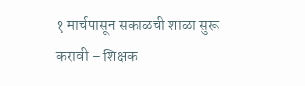१ मार्चपासून सकाळची शाळा सुरू करावी – शिक्षक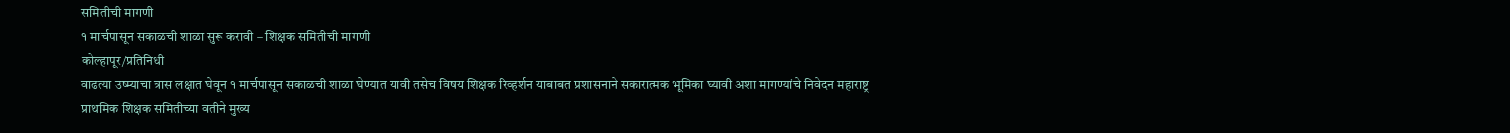समितीची मागणी
१ मार्चपासून सकाळची शाळा सुरू करावी – शिक्षक समितीची मागणी
कोल्हापूर/प्रतिनिधी
वाढत्या उष्म्याचा त्रास लक्षात घेवून १ मार्चपासून सकाळची शाळा घेण्यात यावी तसेच विषय शिक्षक रिव्हर्शन याबाबत प्रशासनाने सकारात्मक भूमिका घ्यावी अशा मागण्यांचे निवेदन महाराष्ट्र प्राथमिक शिक्षक समितीच्या वतीने मुख्य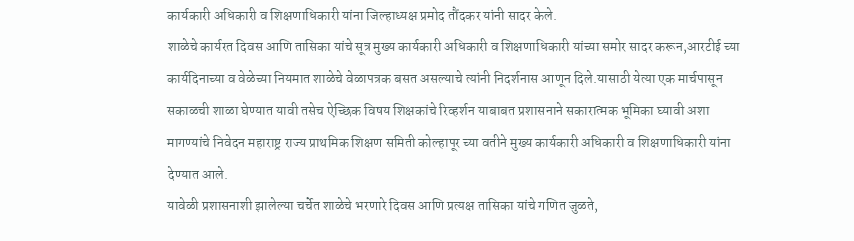कार्यकारी अधिकारी व शिक्षणाधिकारी यांना जिल्हाध्यक्ष प्रमोद तौंदकर यांनी सादर केले.
शाळेचे कार्यरत दिवस आणि तासिका यांचे सूत्र मुख्य कार्यकारी अधिकारी व शिक्षणाधिकारी यांच्या समोर सादर करून,आरटीई च्या कार्यदिनाच्या व वेळेच्या नियमात शाळेचे वेळापत्रक बसत असल्याचे त्यांनी निदर्शनास आणून दिले.यासाठी येत्या एक मार्चपासून सकाळची शाळा घेण्यात यावी तसेच ऐच्छिक विषय शिक्षकांचे रिव्हर्शन याबाबत प्रशासनाने सकारात्मक भूमिका घ्यावी अशा मागण्यांचे निवेदन महाराष्ट्र राज्य प्राथमिक शिक्षण समिती कोल्हापूर च्या वतीने मुख्य कार्यकारी अधिकारी व शिक्षणाधिकारी यांना देण्यात आले.
यावेळी प्रशासनाशी झालेल्या चर्चेत शाळेचे भरणारे दिवस आणि प्रत्यक्ष तासिका यांचे गणित जुळते,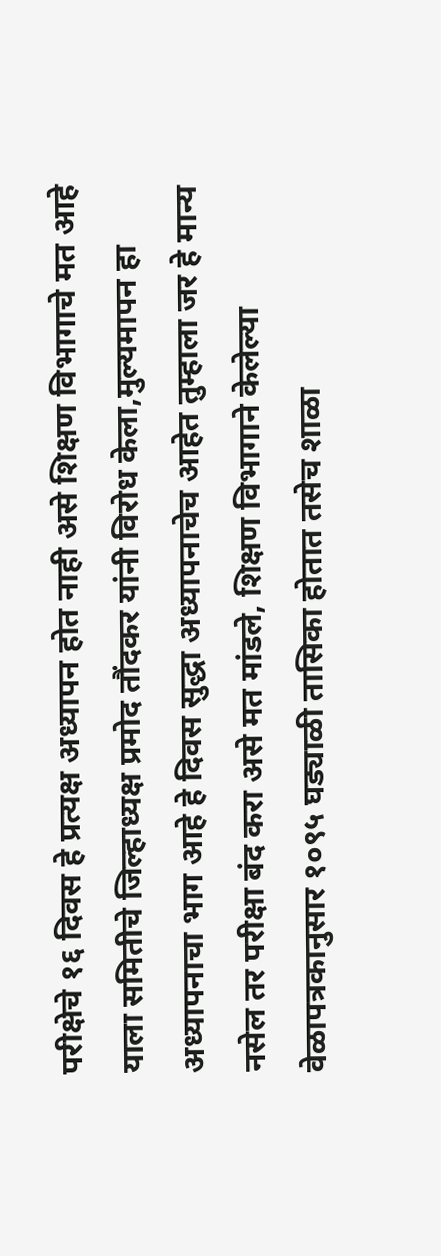परीक्षेचे १६ दिवस हे प्रत्यक्ष अध्यापन होत नाही असे शिक्षण विभागाचे मत आहे याला समितीचे जिल्हाध्यक्ष प्रमोद तौंदकर यांनी विरोध केला,मुल्यमापन हा अध्यापनाचा भाग आहे हे दिवस सुद्धा अध्यापनाचेच आहेत तुम्हाला जर हे मान्य नसेल तर परीक्षा बंद करा असे मत मांडले, शिक्षण विभागाने केलेल्या वेळापत्रकानुसार १०९५ घड्याळी तासिका होतात तसेच शाळा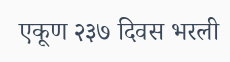एकूण २३७ दिवस भरली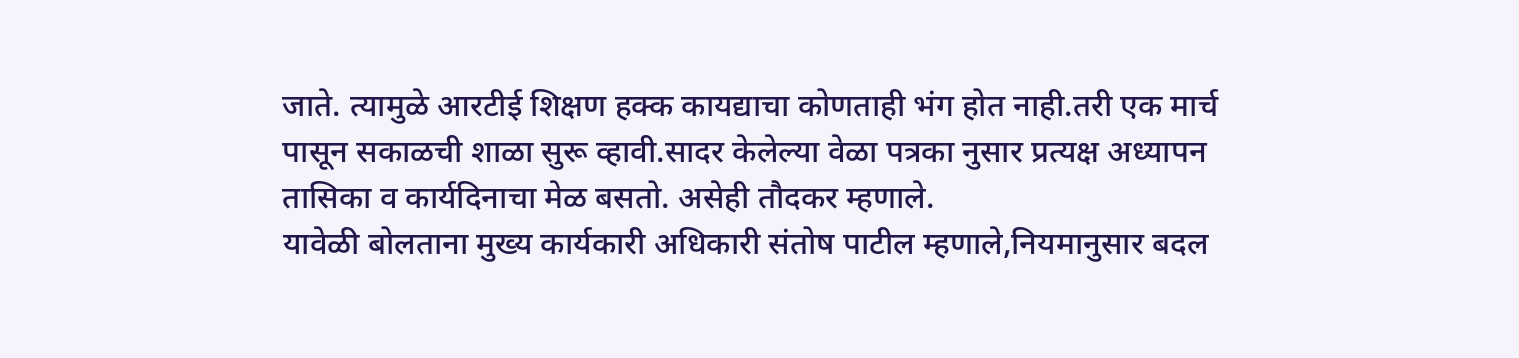जाते. त्यामुळे आरटीई शिक्षण हक्क कायद्याचा कोणताही भंग होत नाही.तरी एक मार्च पासून सकाळची शाळा सुरू व्हावी.सादर केलेल्या वेळा पत्रका नुसार प्रत्यक्ष अध्यापन तासिका व कार्यदिनाचा मेळ बसतो. असेही तौदकर म्हणाले.
यावेळी बोलताना मुख्य कार्यकारी अधिकारी संतोष पाटील म्हणाले,नियमानुसार बदल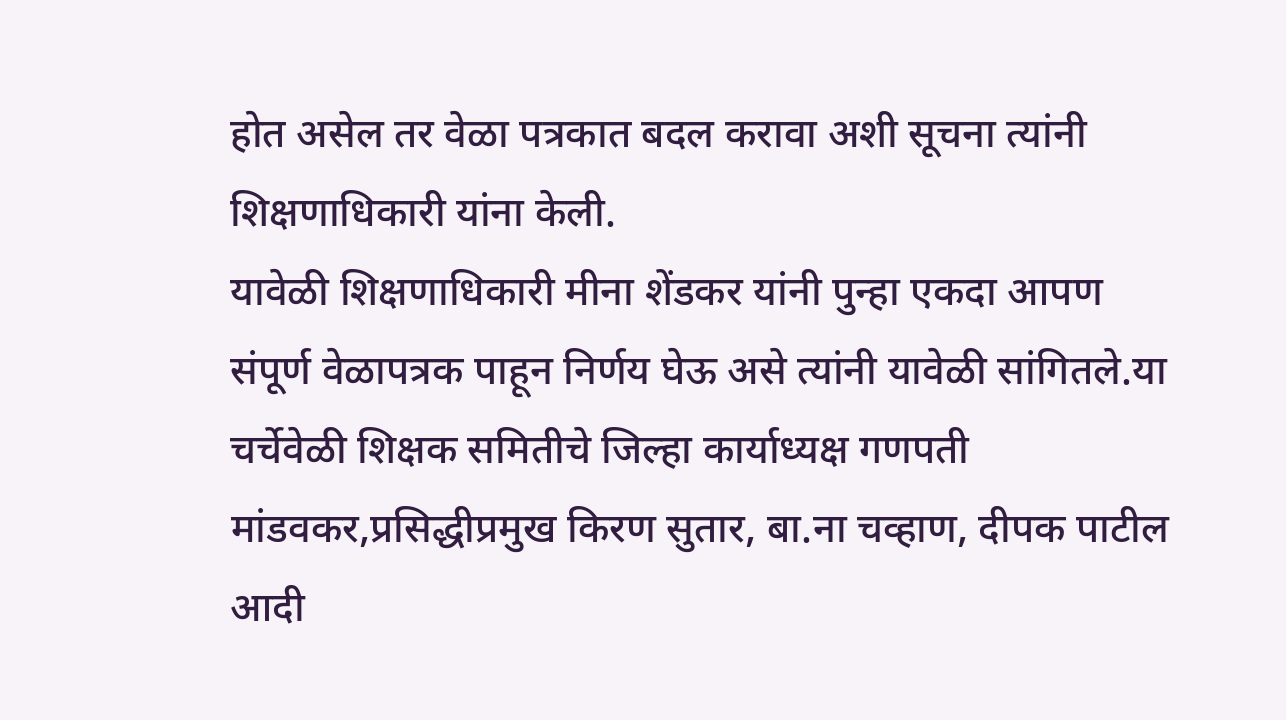होत असेल तर वेळा पत्रकात बदल करावा अशी सूचना त्यांनी शिक्षणाधिकारी यांना केली.
यावेळी शिक्षणाधिकारी मीना शेंडकर यांनी पुन्हा एकदा आपण संपूर्ण वेळापत्रक पाहून निर्णय घेऊ असे त्यांनी यावेळी सांगितले.या चर्चेवेळी शिक्षक समितीचे जिल्हा कार्याध्यक्ष गणपती मांडवकर,प्रसिद्धीप्रमुख किरण सुतार, बा.ना चव्हाण, दीपक पाटील आदी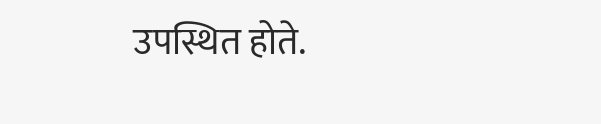उपस्थित होते.